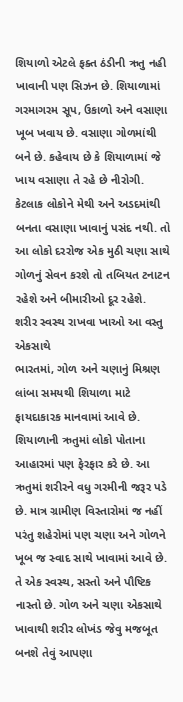શિયાળો એટલે ફક્ત ઠંડીની ઋતુ નહી ખાવાની પણ સિઝન છે. શિયાળામાં ગરમાગરમ સૂપ, ઉકાળો અને વસાણા ખૂબ ખવાય છે. વસાણા ગોળમાંથી બને છે. કહેવાય છે કે શિયાળામાં જે ખાય વસાણા તે રહે છે નીરોગી. કેટલાક લોકોને મેથી અને અડદમાંથી બનતા વસાણા ખાવાનું પસંદ નથી. તો આ લોકો દરરોજ એક મુઠી ચણા સાથે ગોળનું સેવન કરશે તો તબિયત ટનાટન રહેશે અને બીમારીઓ દૂર રહેશે.
શરીર સ્વસ્થ રાખવા ખાઓ આ વસ્તુ એકસાથે
ભારતમાં, ગોળ અને ચણાનું મિશ્રણ લાંબા સમયથી શિયાળા માટે ફાયદાકારક માનવામાં આવે છે. શિયાળાની ઋતુમાં લોકો પોતાના આહારમાં પણ ફેરફાર કરે છે. આ ઋતુમાં શરીરને વધુ ગરમીની જરૂર પડે છે. માત્ર ગ્રામીણ વિસ્તારોમાં જ નહીં પરંતુ શહેરોમાં પણ ચણા અને ગોળને ખૂબ જ સ્વાદ સાથે ખાવામાં આવે છે. તે એક સ્વસ્થ, સસ્તો અને પૌષ્ટિક નાસ્તો છે. ગોળ અને ચણા એકસાથે ખાવાથી શરીર લોખંડ જેવુ મજબૂત બનશે તેવું આપણા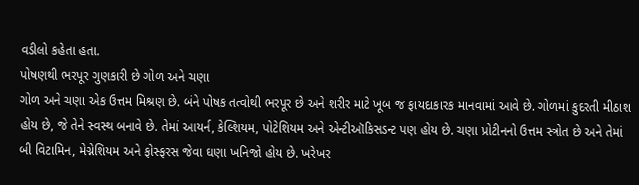વડીલો કહેતા હતા.
પોષણથી ભરપૂર ગુણકારી છે ગોળ અને ચણા
ગોળ અને ચણા એક ઉત્તમ મિશ્રણ છે. બંને પોષક તત્વોથી ભરપૂર છે અને શરીર માટે ખૂબ જ ફાયદાકારક માનવામાં આવે છે. ગોળમાં કુદરતી મીઠાશ હોય છે, જે તેને સ્વસ્થ બનાવે છે. તેમાં આયર્ન, કેલ્શિયમ, પોટેશિયમ અને એન્ટીઑકિસડન્ટ પણ હોય છે. ચણા પ્રોટીનનો ઉત્તમ સ્ત્રોત છે અને તેમાં બી વિટામિન, મેગ્નેશિયમ અને ફોસ્ફરસ જેવા ઘણા ખનિજો હોય છે. ખરેખર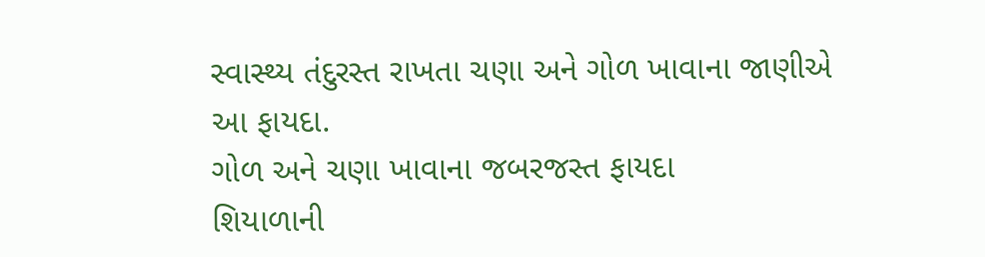સ્વાસ્થ્ય તંદુરસ્ત રાખતા ચણા અને ગોળ ખાવાના જાણીએ આ ફાયદા.
ગોળ અને ચણા ખાવાના જબરજસ્ત ફાયદા
શિયાળાની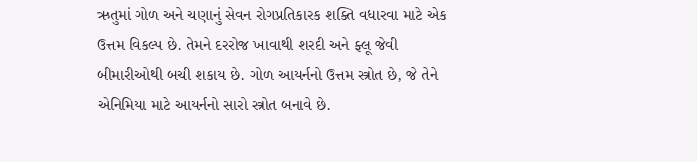ઋતુમાં ગોળ અને ચણાનું સેવન રોગપ્રતિકારક શક્તિ વધારવા માટે એક ઉત્તમ વિકલ્પ છે. તેમને દરરોજ ખાવાથી શરદી અને ફ્લૂ જેવી બીમારીઓથી બચી શકાય છે. ગોળ આયર્નનો ઉત્તમ સ્ત્રોત છે, જે તેને એનિમિયા માટે આયર્નનો સારો સ્ત્રોત બનાવે છે.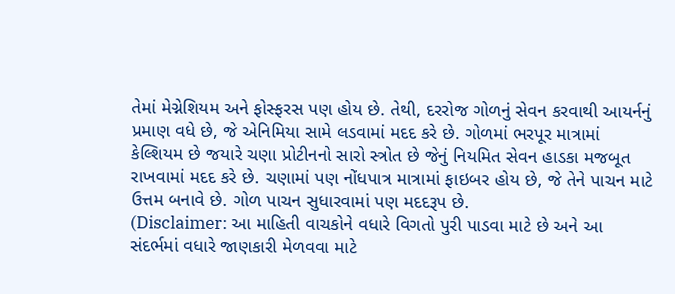તેમાં મેગ્નેશિયમ અને ફોસ્ફરસ પણ હોય છે. તેથી, દરરોજ ગોળનું સેવન કરવાથી આયર્નનું પ્રમાણ વધે છે, જે એનિમિયા સામે લડવામાં મદદ કરે છે. ગોળમાં ભરપૂર માત્રામાં કેલ્શિયમ છે જયારે ચણા પ્રોટીનનો સારો સ્ત્રોત છે જેનું નિયમિત સેવન હાડકા મજબૂત રાખવામાં મદદ કરે છે. ચણામાં પણ નોંધપાત્ર માત્રામાં ફાઇબર હોય છે, જે તેને પાચન માટે ઉત્તમ બનાવે છે. ગોળ પાચન સુધારવામાં પણ મદદરૂપ છે.
(Disclaimer: આ માહિતી વાચકોને વધારે વિગતો પુરી પાડવા માટે છે અને આ સંદર્ભમાં વધારે જાણકારી મેળવવા માટે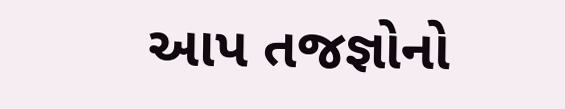આપ તજજ્ઞોનો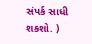સંપર્ક સાધી શકશો. )